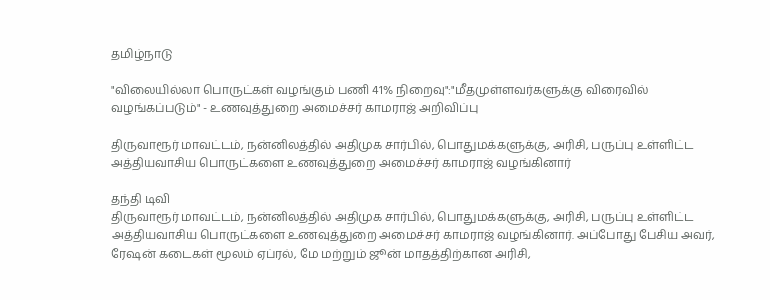தமிழ்நாடு

"விலையில்லா பொருட்கள் வழங்கும் பணி 41% நிறைவு":"மீதமுள்ளவர்களுக்கு விரைவில் வழங்கப்படும்" - உணவுத்துறை அமைச்சர் காமராஜ் அறிவிப்பு

திருவாரூர் மாவட்டம், நன்னிலத்தில் அதிமுக சார்பில், பொதுமக்களுக்கு, அரிசி, பருப்பு உள்ளிட்ட அத்தியவாசிய பொருட்களை உணவுத்துறை அமைச்சர் காமராஜ் வழங்கினார்

தந்தி டிவி
திருவாரூர் மாவட்டம், நன்னிலத்தில் அதிமுக சார்பில், பொதுமக்களுக்கு, அரிசி, பருப்பு உள்ளிட்ட அத்தியவாசிய பொருட்களை உணவுத்துறை அமைச்சர் காமராஜ் வழங்கினார். அப்போது பேசிய அவர், ரேஷன் கடைகள் மூலம் ஏப்ரல், மே மற்றும் ஜூன் மாதத்திற்கான அரிசி,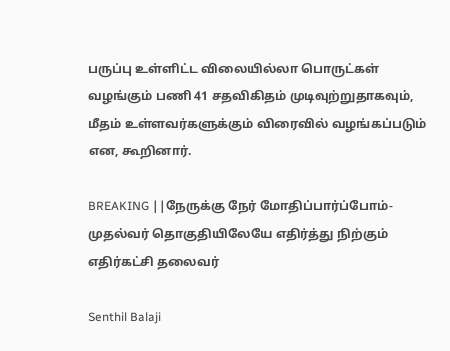பருப்பு உள்ளிட்ட விலையில்லா பொருட்கள் வழங்கும் பணி 41 சதவிகிதம் முடிவுற்றுதாகவும், மீதம் உள்ளவர்களுக்கும் விரைவில் வழங்கப்படும் என, கூறினார்.

BREAKING ||நேருக்கு நேர் மோதிப்பார்ப்போம்-முதல்வர் தொகுதியிலேயே எதிர்த்து நிற்கும் எதிர்கட்சி தலைவர்

Senthil Balaji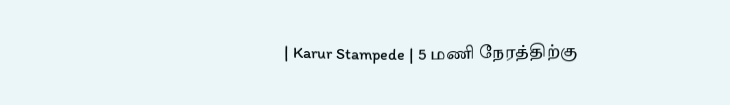| Karur Stampede | 5 மணி நேரத்திற்கு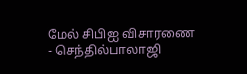மேல் சிபிஐ விசாரணை - செந்தில்பாலாஜி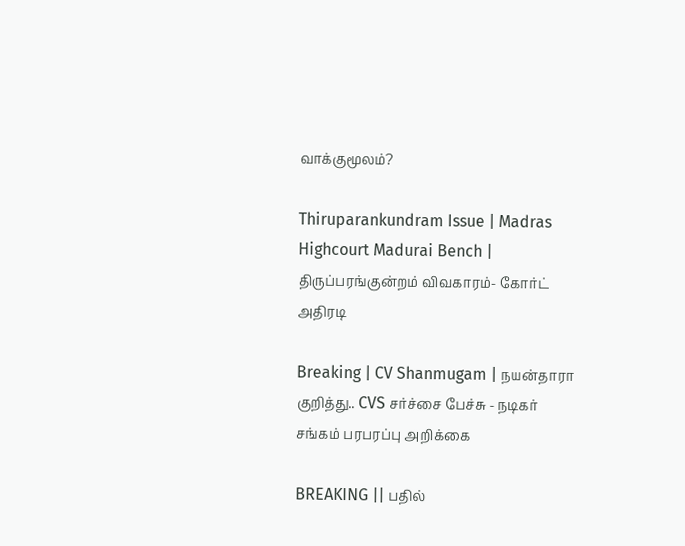வாக்குமூலம்?

Thiruparankundram Issue | Madras Highcourt Madurai Bench | திருப்பரங்குன்றம் விவகாரம்- கோர்ட் அதிரடி

Breaking | CV Shanmugam | நயன்தாரா குறித்து.. CVS சர்ச்சை பேச்சு - நடிகர் சங்கம் பரபரப்பு அறிக்கை

BREAKING || பதில்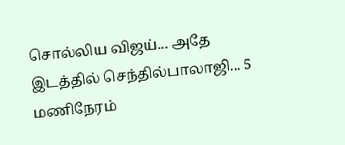சொல்லிய விஜய்... அதே இடத்தில் செந்தில்பாலாஜி... 5 மணிநேரம்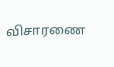விசாரணை